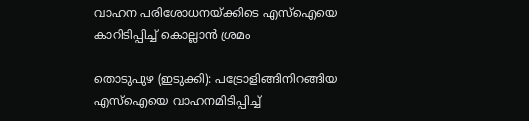വാഹന പരിശോധനയ്ക്കിടെ എസ്‌ഐയെ കാറിടിപ്പിച്ച് കൊല്ലാന്‍ ശ്രമം

തൊടുപുഴ (ഇടുക്കി): പട്രോളിങ്ങിനിറങ്ങിയ എസ്ഐയെ വാഹനമിടിപ്പിച്ച്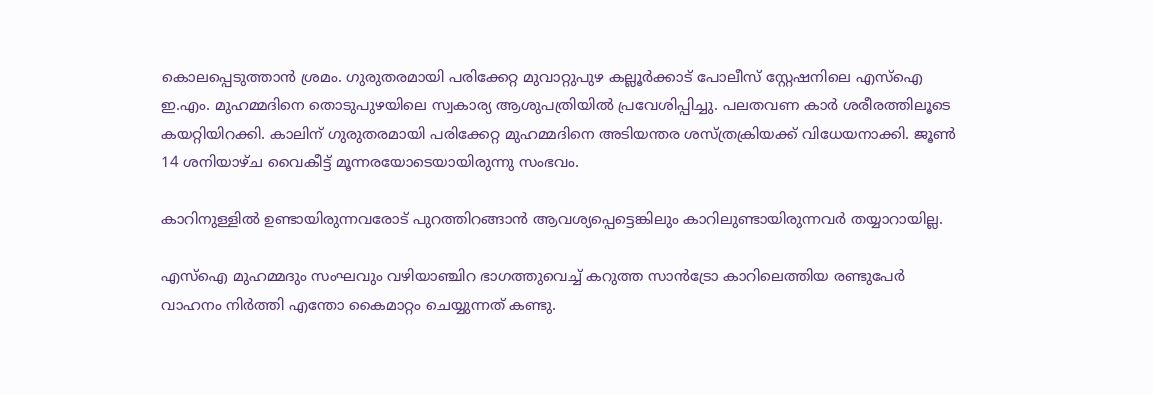കൊലപ്പെടുത്താന്‍ ശ്രമം. ഗുരുതരമായി പരിക്കേറ്റ മുവാറ്റുപുഴ കല്ലൂർക്കാട് പോലീസ് സ്റ്റേഷനിലെ എസ്ഐ ഇ.എം. മുഹമ്മദിനെ തൊടുപുഴയിലെ സ്വകാര്യ ആശുപത്രിയില്‍ പ്രവേശിപ്പിച്ചു. പലതവണ കാര്‍ ശരീരത്തിലൂടെ കയറ്റിയിറക്കി. കാലിന് ഗുരുതരമായി പരിക്കേറ്റ മുഹമ്മദിനെ അടിയന്തര ശസ്ത്രക്രിയക്ക് വിധേയനാക്കി. ജൂൺ 14 ശനിയാഴ്ച വൈകീട്ട് മൂന്നരയോടെയായിരുന്നു സംഭവം.

കാറിനുള്ളില്‍ ഉണ്ടായിരുന്നവരോട് പുറത്തിറങ്ങാന്‍ ആവശ്യപ്പെട്ടെങ്കിലും കാറിലുണ്ടായിരുന്നവര്‍ തയ്യാറായില്ല.

എസ്ഐ മുഹമ്മദും സംഘവും വഴിയാഞ്ചിറ ഭാഗത്തുവെച്ച് കറുത്ത സാന്‍ട്രോ കാറിലെത്തിയ രണ്ടുപേര്‍ വാഹനം നിര്‍ത്തി എന്തോ കൈമാറ്റം ചെയ്യുന്നത് കണ്ടു.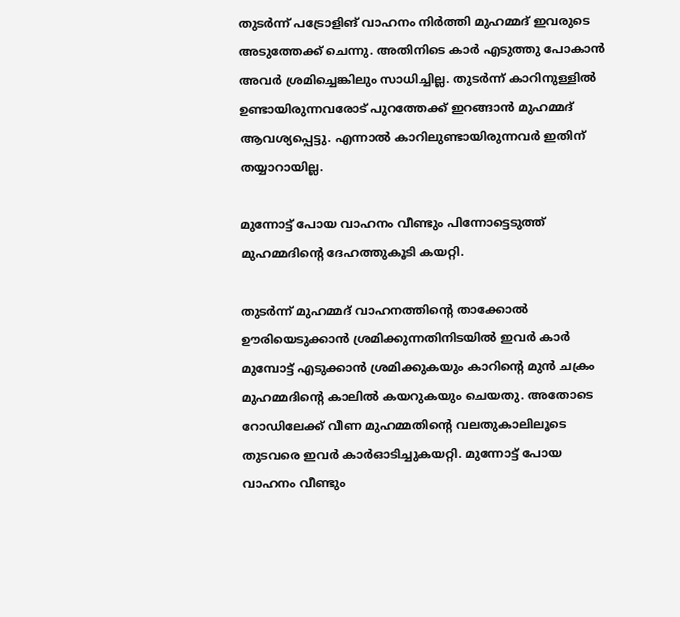തുടര്‍ന്ന് പട്രോളിങ് വാഹനം നിര്‍ത്തി മുഹമ്മദ് ഇവരുടെ അടുത്തേക്ക് ചെന്നു. അതിനിടെ കാര്‍ എടുത്തു പോകാന്‍ അവര്‍ ശ്രമിച്ചെങ്കിലും സാധിച്ചില്ല. തുടര്‍ന്ന് കാറിനുള്ളില്‍ ഉണ്ടായിരുന്നവരോട് പുറത്തേക്ക് ഇറങ്ങാന്‍ മുഹമ്മദ് ആവശ്യപ്പെട്ടു. എന്നാല്‍ കാറിലുണ്ടായിരുന്നവര്‍ ഇതിന് തയ്യാറായില്ല.

മുന്നോട്ട് പോയ വാഹനം വീണ്ടും പിന്നോട്ടെടുത്ത് മുഹമ്മദിന്റെ ദേഹത്തുകൂടി കയറ്റി.

തുടർന്ന് മുഹമ്മദ് വാഹനത്തിന്റെ താക്കോല്‍ ഊരിയെടുക്കാന്‍ ശ്രമിക്കുന്നതിനിടയില്‍ ഇവര്‍ കാര്‍ മുമ്പോട്ട് എടുക്കാന്‍ ശ്രമിക്കുകയും കാറിന്റെ മുന്‍ ചക്രം മുഹമ്മദിന്റെ കാലില്‍ കയറുകയും ചെയതു. അതോടെ റോഡിലേക്ക് വീണ മുഹമ്മതിന്റെ വലതുകാലിലൂടെ തുടവരെ ഇവര്‍ കാര്‍ഓടിച്ചുകയറ്റി. മുന്നോട്ട് പോയ വാഹനം വീണ്ടും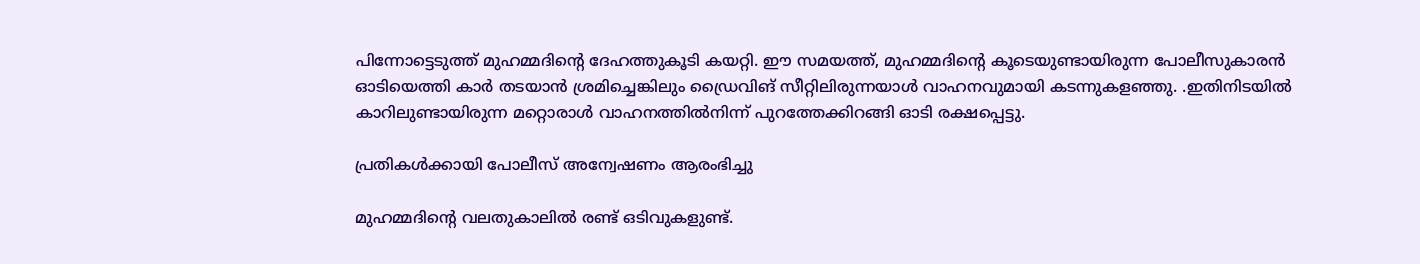പിന്നോട്ടെടുത്ത് മുഹമ്മദിന്റെ ദേഹത്തുകൂടി കയറ്റി. ഈ സമയത്ത്, മുഹമ്മദിന്റെ കൂടെയുണ്ടായിരുന്ന പോലീസുകാരന്‍ ഓടിയെത്തി കാര്‍ തടയാന്‍ ശ്രമിച്ചെങ്കിലും ഡ്രൈവിങ് സീറ്റിലിരുന്നയാള്‍ വാഹനവുമായി കടന്നുകളഞ്ഞു. .ഇതിനിടയില്‍ കാറിലുണ്ടായിരുന്ന മറ്റൊരാള്‍ വാഹനത്തില്‍നിന്ന് പുറത്തേക്കിറങ്ങി ഓടി രക്ഷപ്പെട്ടു.

പ്രതികള്‍ക്കായി പോലീസ് അന്വേഷണം ആരംഭിച്ചു

മുഹമ്മദിന്റെ വലതുകാലില്‍ രണ്ട് ഒടിവുകളുണ്ട്.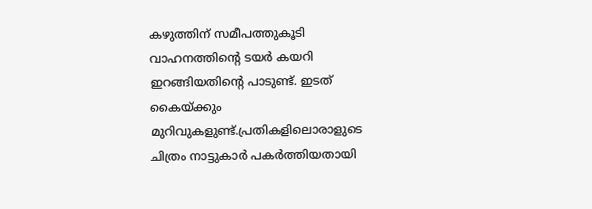കഴുത്തിന് സമീപത്തുകൂടി വാഹനത്തിന്റെ ടയര്‍ കയറി ഇറങ്ങിയതിന്റെ പാടുണ്ട്. ഇടത് കൈയ്ക്കും മുറിവുകളുണ്ട്.പ്രതികളിലൊരാളുടെ ചിത്രം നാട്ടുകാര്‍ പകര്‍ത്തിയതായി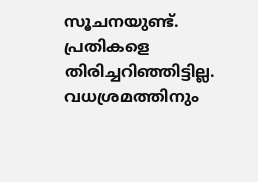സൂചനയുണ്ട്. പ്രതികളെ തിരിച്ചറിഞ്ഞിട്ടില്ല. വധശ്രമത്തിനും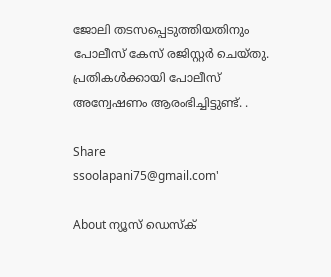ജോലി തടസപ്പെടുത്തിയതിനും പോലീസ് കേസ് രജിസ്റ്റര്‍ ചെയ്തു. പ്രതികള്‍ക്കായി പോലീസ് അന്വേഷണം ആരംഭിച്ചിട്ടുണ്ട്. .

Share
ssoolapani75@gmail.com'

About ന്യൂസ് ഡെസ്ക്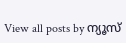View all posts by ന്യൂസ്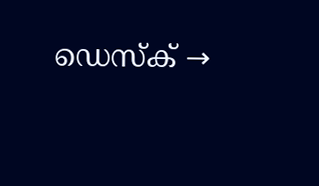ഡെസ്ക് →